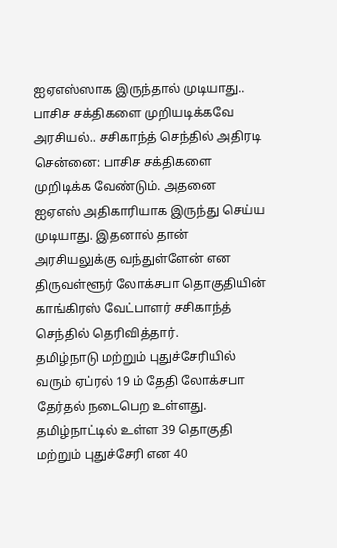ஐஏஎஸ்ஸாக இருந்தால் முடியாது.. பாசிச சக்திகளை முறியடிக்கவே அரசியல்.. சசிகாந்த் செந்தில் அதிரடி
சென்னை: பாசிச சக்திகளை முறிடிக்க வேண்டும். அதனை ஐஏஎஸ் அதிகாரியாக இருந்து செய்ய முடியாது. இதனால் தான் அரசியலுக்கு வந்துள்ளேன் என திருவள்ளூர் லோக்சபா தொகுதியின் காங்கிரஸ் வேட்பாளர் சசிகாந்த் செந்தில் தெரிவித்தார்.
தமிழ்நாடு மற்றும் புதுச்சேரியில் வரும் ஏப்ரல் 19 ம் தேதி லோக்சபா தேர்தல் நடைபெற உள்ளது. தமிழ்நாட்டில் உள்ள 39 தொகுதி மற்றும் புதுச்சேரி என 40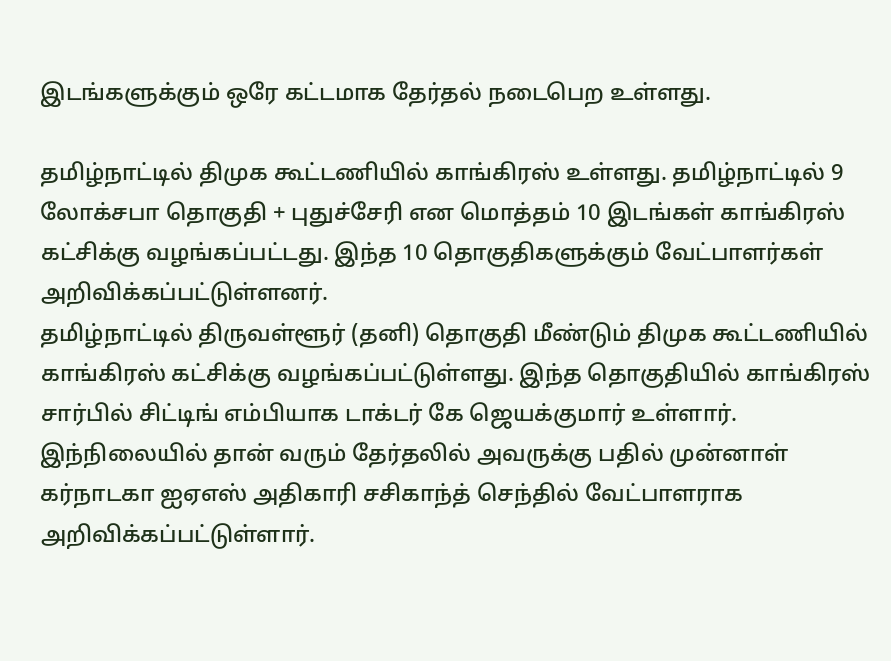இடங்களுக்கும் ஒரே கட்டமாக தேர்தல் நடைபெற உள்ளது.

தமிழ்நாட்டில் திமுக கூட்டணியில் காங்கிரஸ் உள்ளது. தமிழ்நாட்டில் 9 லோக்சபா தொகுதி + புதுச்சேரி என மொத்தம் 10 இடங்கள் காங்கிரஸ் கட்சிக்கு வழங்கப்பட்டது. இந்த 10 தொகுதிகளுக்கும் வேட்பாளர்கள் அறிவிக்கப்பட்டுள்ளனர்.
தமிழ்நாட்டில் திருவள்ளூர் (தனி) தொகுதி மீண்டும் திமுக கூட்டணியில் காங்கிரஸ் கட்சிக்கு வழங்கப்பட்டுள்ளது. இந்த தொகுதியில் காங்கிரஸ் சார்பில் சிட்டிங் எம்பியாக டாக்டர் கே ஜெயக்குமார் உள்ளார். இந்நிலையில் தான் வரும் தேர்தலில் அவருக்கு பதில் முன்னாள் கர்நாடகா ஐஏஎஸ் அதிகாரி சசிகாந்த் செந்தில் வேட்பாளராக அறிவிக்கப்பட்டுள்ளார்.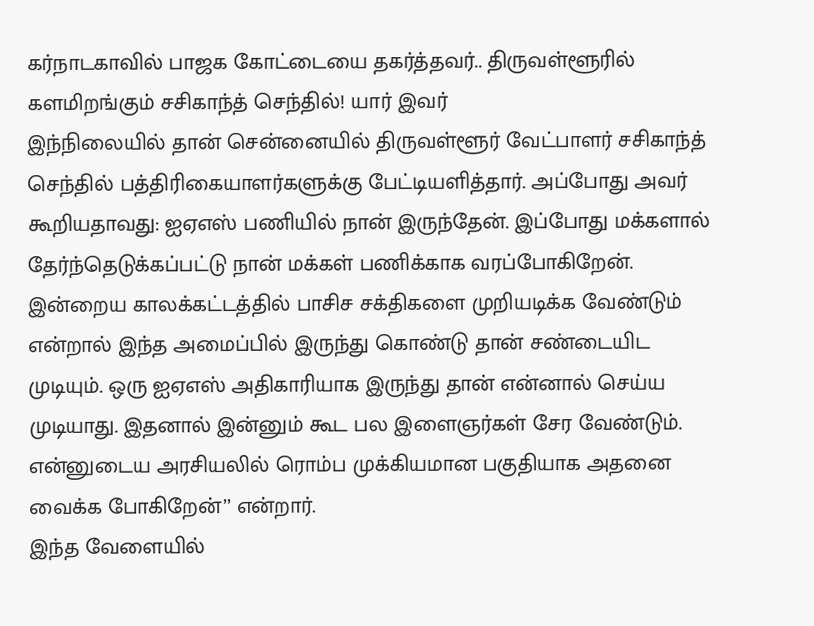கர்நாடகாவில் பாஜக கோட்டையை தகர்த்தவர்.. திருவள்ளூரில் களமிறங்கும் சசிகாந்த் செந்தில்! யார் இவர்
இந்நிலையில் தான் சென்னையில் திருவள்ளூர் வேட்பாளர் சசிகாந்த் செந்தில் பத்திரிகையாளர்களுக்கு பேட்டியளித்தார். அப்போது அவர் கூறியதாவது: ஐஏஎஸ் பணியில் நான் இருந்தேன். இப்போது மக்களால் தேர்ந்தெடுக்கப்பட்டு நான் மக்கள் பணிக்காக வரப்போகிறேன். இன்றைய காலக்கட்டத்தில் பாசிச சக்திகளை முறியடிக்க வேண்டும் என்றால் இந்த அமைப்பில் இருந்து கொண்டு தான் சண்டையிட முடியும். ஒரு ஐஏஎஸ் அதிகாரியாக இருந்து தான் என்னால் செய்ய முடியாது. இதனால் இன்னும் கூட பல இளைஞர்கள் சேர வேண்டும். என்னுடைய அரசியலில் ரொம்ப முக்கியமான பகுதியாக அதனை வைக்க போகிறேன்’’ என்றார்.
இந்த வேளையில்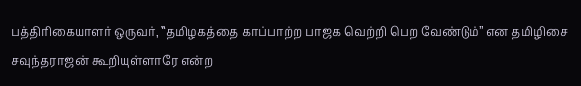பத்திரிகையாளர் ஒருவர், ‛‛தமிழகத்தை காப்பாற்ற பாஜக வெற்றி பெற வேண்டும்’’ என தமிழிசை சவுந்தராஜன் கூறியுள்ளாரே என்ற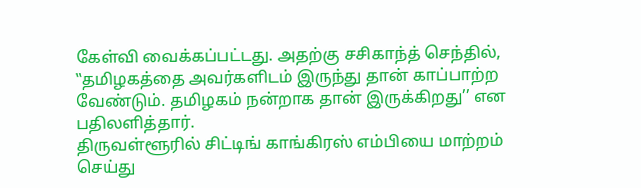கேள்வி வைக்கப்பட்டது. அதற்கு சசிகாந்த் செந்தில், ‛‛தமிழகத்தை அவர்களிடம் இருந்து தான் காப்பாற்ற வேண்டும். தமிழகம் நன்றாக தான் இருக்கிறது’’ என பதிலளித்தார்.
திருவள்ளூரில் சிட்டிங் காங்கிரஸ் எம்பியை மாற்றம் செய்து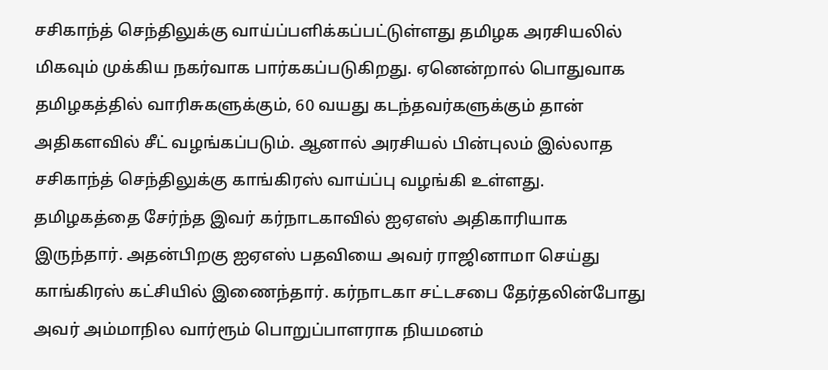சசிகாந்த் செந்திலுக்கு வாய்ப்பளிக்கப்பட்டுள்ளது தமிழக அரசியலில் மிகவும் முக்கிய நகர்வாக பார்ககப்படுகிறது. ஏனென்றால் பொதுவாக தமிழகத்தில் வாரிசுகளுக்கும், 60 வயது கடந்தவர்களுக்கும் தான் அதிகளவில் சீட் வழங்கப்படும். ஆனால் அரசியல் பின்புலம் இல்லாத சசிகாந்த் செந்திலுக்கு காங்கிரஸ் வாய்ப்பு வழங்கி உள்ளது.
தமிழகத்தை சேர்ந்த இவர் கர்நாடகாவில் ஐஏஎஸ் அதிகாரியாக இருந்தார். அதன்பிறகு ஐஏஎஸ் பதவியை அவர் ராஜினாமா செய்து காங்கிரஸ் கட்சியில் இணைந்தார். கர்நாடகா சட்டசபை தேர்தலின்போது அவர் அம்மாநில வார்ரூம் பொறுப்பாளராக நியமனம்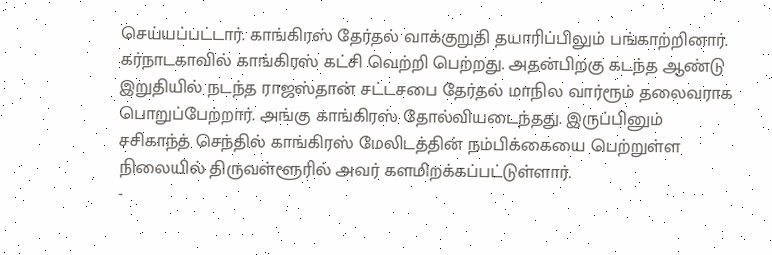செய்யப்பட்டார். காங்கிரஸ் தேர்தல் வாக்குறுதி தயாரிப்பிலும் பங்காற்றினார். கர்நாடகாவில் காங்கிரஸ் கட்சி வெற்றி பெற்றது. அதன்பிறகு கடந்த ஆண்டு இறுதியில் நடந்த ராஜஸ்தான் சட்டசபை தேர்தல் மாநில வார்ரூம் தலைவராக பொறுப்பேற்றார். அங்கு காங்கிரஸ் தோல்வியடைந்தது. இருப்பினும் சசிகாந்த் செந்தில் காங்கிரஸ் மேலிடத்தின் நம்பிக்கையை பெற்றுள்ள நிலையில் திருவள்ளூரில் அவர் களமிறக்கப்பட்டுள்ளார்.
-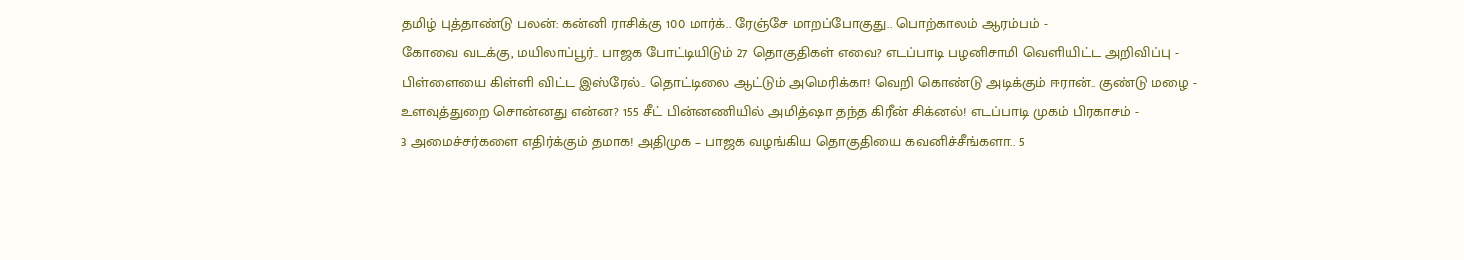தமிழ் புத்தாண்டு பலன்: கன்னி ராசிக்கு 100 மார்க்.. ரேஞ்சே மாறப்போகுது.. பொற்காலம் ஆரம்பம் -
கோவை வடக்கு, மயிலாப்பூர்.. பாஜக போட்டியிடும் 27 தொகுதிகள் எவை? எடப்பாடி பழனிசாமி வெளியிட்ட அறிவிப்பு -
பிள்ளையை கிள்ளி விட்ட இஸ்ரேல்.. தொட்டிலை ஆட்டும் அமெரிக்கா! வெறி கொண்டு அடிக்கும் ஈரான்.. குண்டு மழை -
உளவுத்துறை சொன்னது என்ன? 155 சீட் பின்னணியில் அமித்ஷா தந்த கிரீன் சிக்னல்! எடப்பாடி முகம் பிரகாசம் -
3 அமைச்சர்களை எதிர்க்கும் தமாக! அதிமுக – பாஜக வழங்கிய தொகுதியை கவனிச்சீங்களா.. 5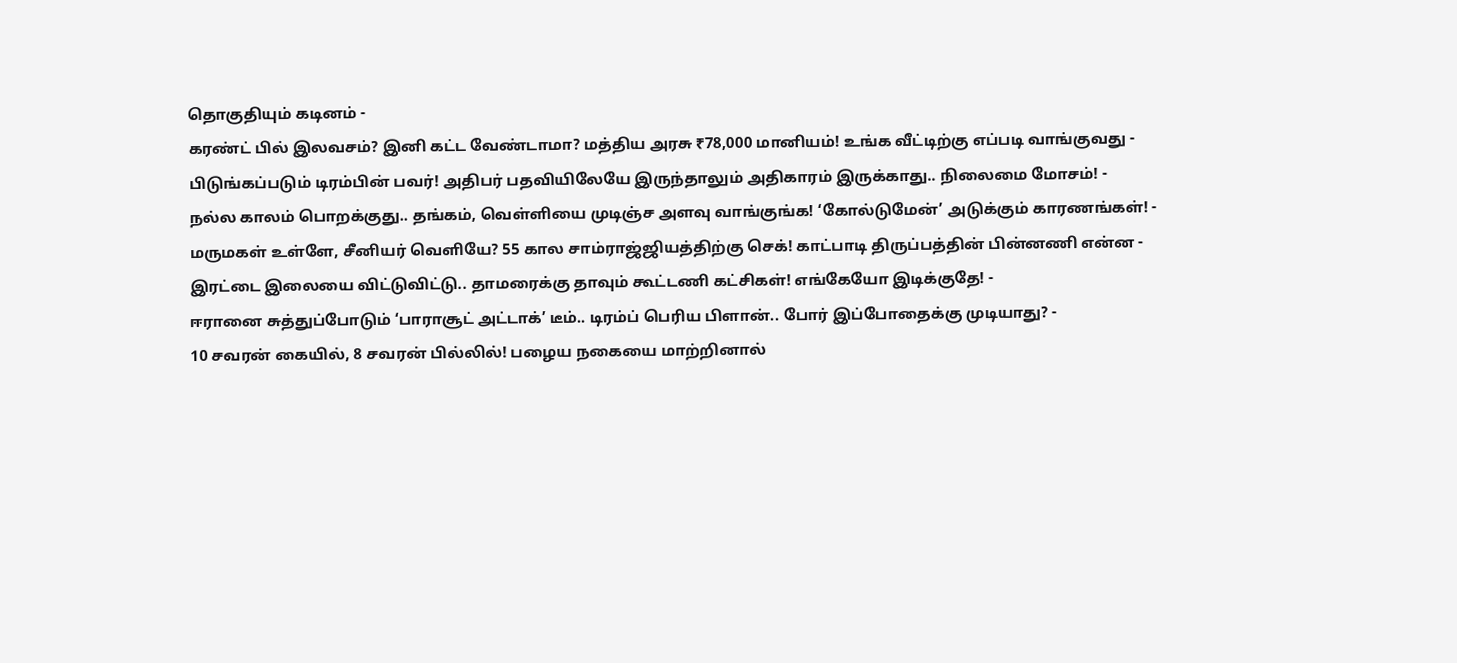தொகுதியும் கடினம் -
கரண்ட் பில் இலவசம்? இனி கட்ட வேண்டாமா? மத்திய அரசு ₹78,000 மானியம்! உங்க வீட்டிற்கு எப்படி வாங்குவது -
பிடுங்கப்படும் டிரம்பின் பவர்! அதிபர் பதவியிலேயே இருந்தாலும் அதிகாரம் இருக்காது.. நிலைமை மோசம்! -
நல்ல காலம் பொறக்குது.. தங்கம், வெள்ளியை முடிஞ்ச அளவு வாங்குங்க! ‘கோல்டுமேன்’ அடுக்கும் காரணங்கள்! -
மருமகள் உள்ளே, சீனியர் வெளியே? 55 கால சாம்ராஜ்ஜியத்திற்கு செக்! காட்பாடி திருப்பத்தின் பின்னணி என்ன -
இரட்டை இலையை விட்டுவிட்டு.. தாமரைக்கு தாவும் கூட்டணி கட்சிகள்! எங்கேயோ இடிக்குதே! -
ஈரானை சுத்துப்போடும் ‘பாராசூட் அட்டாக்’ டீம்.. டிரம்ப் பெரிய பிளான்.. போர் இப்போதைக்கு முடியாது? -
10 சவரன் கையில், 8 சவரன் பில்லில்! பழைய நகையை மாற்றினால்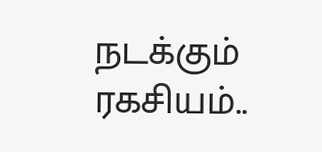நடக்கும் ரகசியம்..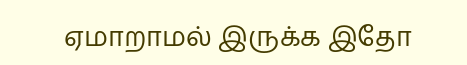ஏமாறாமல் இருக்க இதோ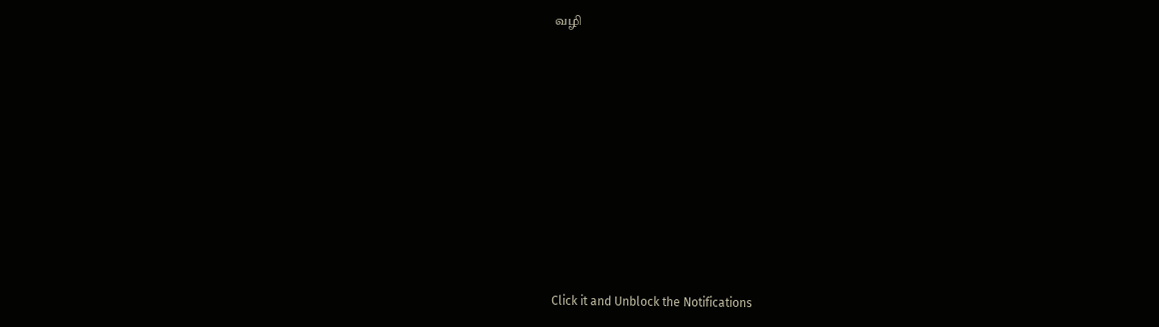வழி












Click it and Unblock the Notifications